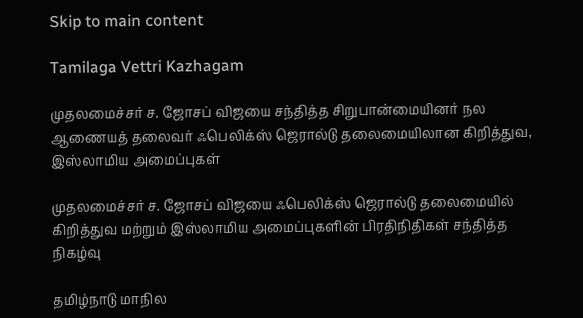Skip to main content

Tamilaga Vettri Kazhagam

முதலமைச்சர் ச. ஜோசப் விஜயை சந்தித்த சிறுபான்மையினர் நல ஆணையத் தலைவர் ஃபெலிக்ஸ் ஜெரால்டு தலைமையிலான கிறித்துவ, இஸ்லாமிய அமைப்புகள்

முதலமைச்சர் ச. ஜோசப் விஜயை ஃபெலிக்ஸ் ஜெரால்டு தலைமையில் கிறித்துவ மற்றும் இஸ்லாமிய அமைப்புகளின் பிரதிநிதிகள் சந்தித்த நிகழ்வு

தமிழ்நாடு மாநில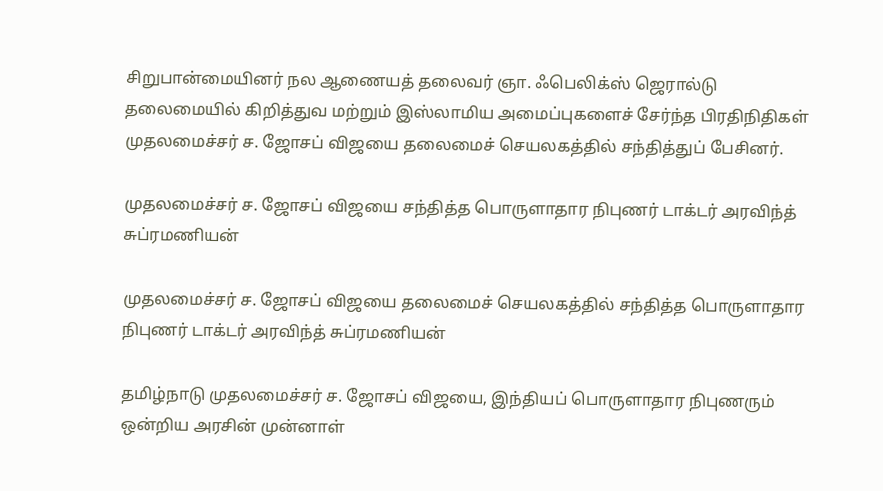சிறுபான்மையினர் நல ஆணையத் தலைவர் ஞா. ஃபெலிக்ஸ் ஜெரால்டு தலைமையில் கிறித்துவ மற்றும் இஸ்லாமிய அமைப்புகளைச் சேர்ந்த பிரதிநிதிகள் முதலமைச்சர் ச. ஜோசப் விஜயை தலைமைச் செயலகத்தில் சந்தித்துப் பேசினர்.

முதலமைச்சர் ச. ஜோசப் விஜயை சந்தித்த பொருளாதார நிபுணர் டாக்டர் அரவிந்த் சுப்ரமணியன்

முதலமைச்சர் ச. ஜோசப் விஜயை தலைமைச் செயலகத்தில் சந்தித்த பொருளாதார நிபுணர் டாக்டர் அரவிந்த் சுப்ரமணியன்

தமிழ்நாடு முதலமைச்சர் ச. ஜோசப் விஜயை, இந்தியப் பொருளாதார நிபுணரும் ஒன்றிய அரசின் முன்னாள்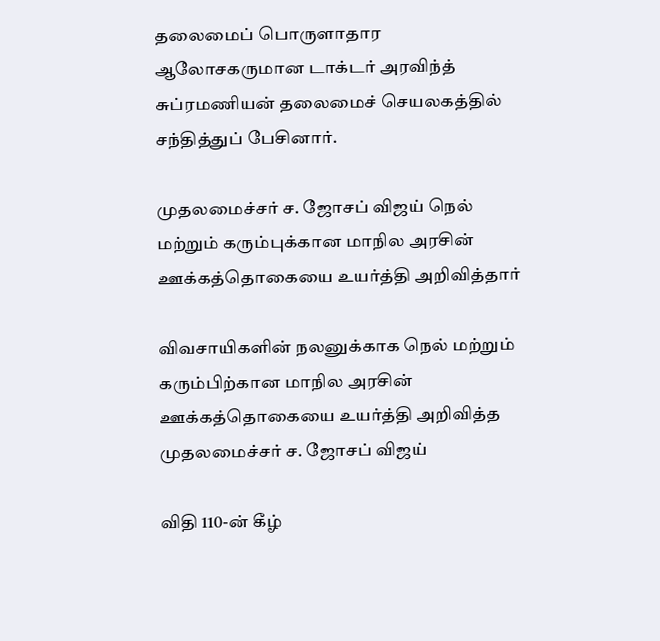தலைமைப் பொருளாதார ஆலோசகருமான டாக்டர் அரவிந்த் சுப்ரமணியன் தலைமைச் செயலகத்தில் சந்தித்துப் பேசினார்.

முதலமைச்சர் ச. ஜோசப் விஜய் நெல் மற்றும் கரும்புக்கான மாநில அரசின் ஊக்கத்தொகையை உயர்த்தி அறிவித்தார்

விவசாயிகளின் நலனுக்காக நெல் மற்றும் கரும்பிற்கான மாநில அரசின் ஊக்கத்தொகையை உயர்த்தி அறிவித்த முதலமைச்சர் ச. ஜோசப் விஜய்

விதி 110-ன் கீழ்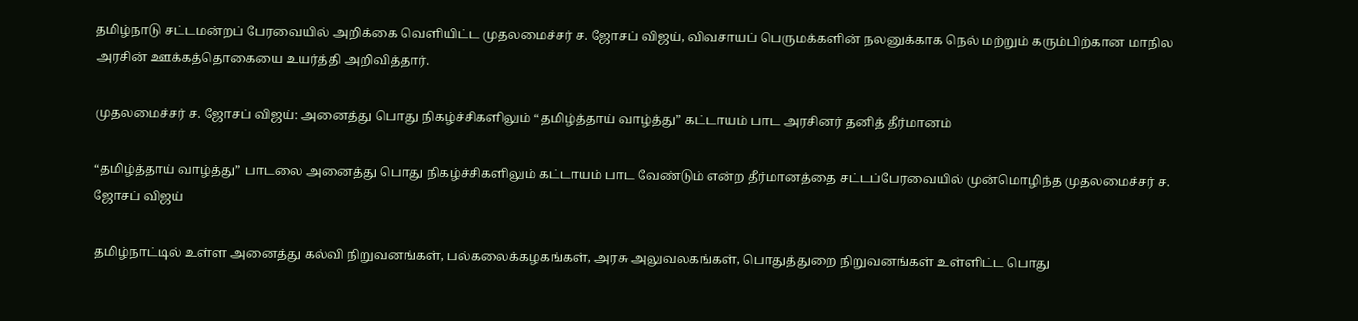தமிழ்நாடு சட்டமன்றப் பேரவையில் அறிக்கை வெளியிட்ட முதலமைச்சர் ச. ஜோசப் விஜய், விவசாயப் பெருமக்களின் நலனுக்காக நெல் மற்றும் கரும்பிற்கான மாநில அரசின் ஊக்கத்தொகையை உயர்த்தி அறிவித்தார்.

முதலமைச்சர் ச. ஜோசப் விஜய்: அனைத்து பொது நிகழ்ச்சிகளிலும் “தமிழ்த்தாய் வாழ்த்து” கட்டாயம் பாட அரசினர் தனித் தீர்மானம்

“தமிழ்த்தாய் வாழ்த்து” பாடலை அனைத்து பொது நிகழ்ச்சிகளிலும் கட்டாயம் பாட வேண்டும் என்ற தீர்மானத்தை சட்டப்பேரவையில் முன்மொழிந்த முதலமைச்சர் ச. ஜோசப் விஜய்

தமிழ்நாட்டில் உள்ள அனைத்து கல்வி நிறுவனங்கள், பல்கலைக்கழகங்கள், அரசு அலுவலகங்கள், பொதுத்துறை நிறுவனங்கள் உள்ளிட்ட பொது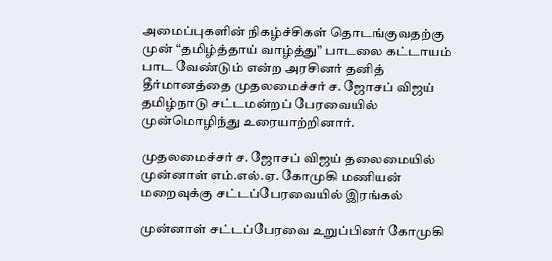அமைப்புகளின் நிகழ்ச்சிகள் தொடங்குவதற்கு முன் “தமிழ்த்தாய் வாழ்த்து” பாடலை கட்டாயம் பாட வேண்டும் என்ற அரசினர் தனித் தீர்மானத்தை முதலமைச்சர் ச. ஜோசப் விஜய் தமிழ்நாடு சட்டமன்றப் பேரவையில் முன்மொழிந்து உரையாற்றினார்.

முதலமைச்சர் ச. ஜோசப் விஜய் தலைமையில் முன்னாள் எம்.எல்.ஏ. கோமுகி மணியன் மறைவுக்கு சட்டப்பேரவையில் இரங்கல்

முன்னாள் சட்டப்பேரவை உறுப்பினர் கோமுகி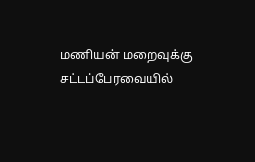மணியன் மறைவுக்கு சட்டப்பேரவையில்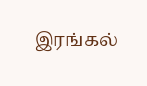இரங்கல்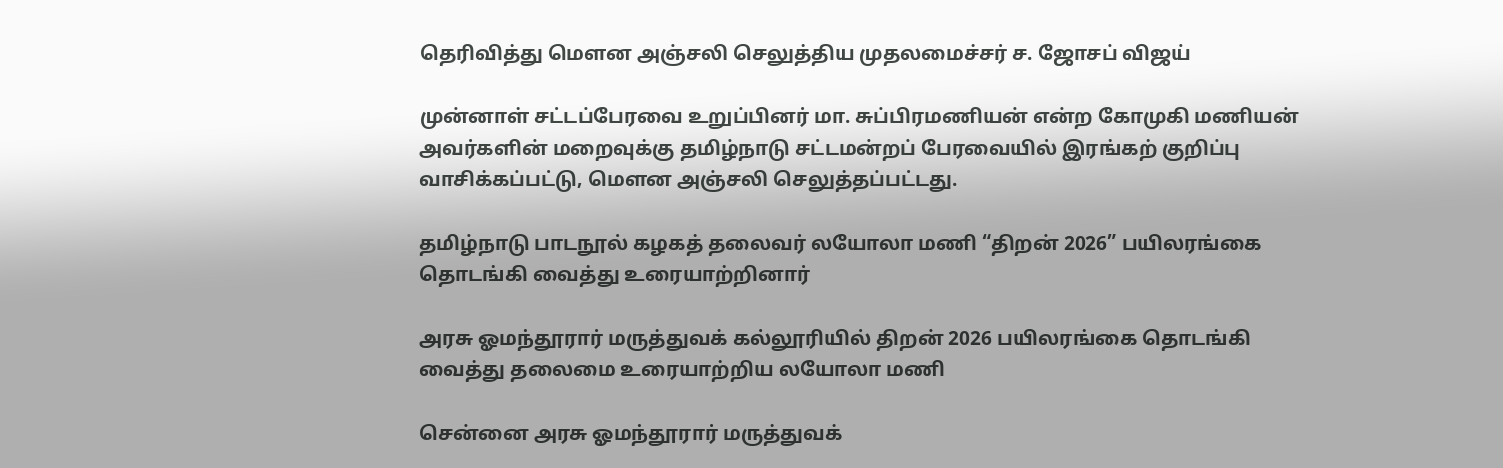தெரிவித்து மௌன அஞ்சலி செலுத்திய முதலமைச்சர் ச. ஜோசப் விஜய்

முன்னாள் சட்டப்பேரவை உறுப்பினர் மா. சுப்பிரமணியன் என்ற கோமுகி மணியன் அவர்களின் மறைவுக்கு தமிழ்நாடு சட்டமன்றப் பேரவையில் இரங்கற் குறிப்பு வாசிக்கப்பட்டு, மௌன அஞ்சலி செலுத்தப்பட்டது.

தமிழ்நாடு பாடநூல் கழகத் தலைவர் லயோலா மணி “திறன் 2026” பயிலரங்கை தொடங்கி வைத்து உரையாற்றினார்

அரசு ஓமந்தூரார் மருத்துவக் கல்லூரியில் திறன் 2026 பயிலரங்கை தொடங்கி வைத்து தலைமை உரையாற்றிய லயோலா மணி

சென்னை அரசு ஓமந்தூரார் மருத்துவக்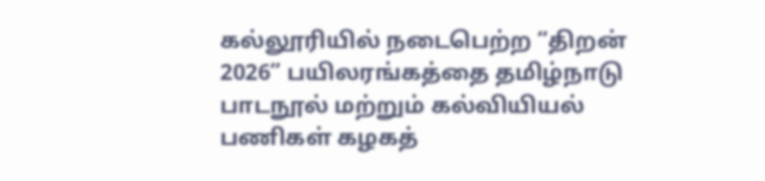கல்லூரியில் நடைபெற்ற “திறன் 2026” பயிலரங்கத்தை தமிழ்நாடு பாடநூல் மற்றும் கல்வியியல் பணிகள் கழகத்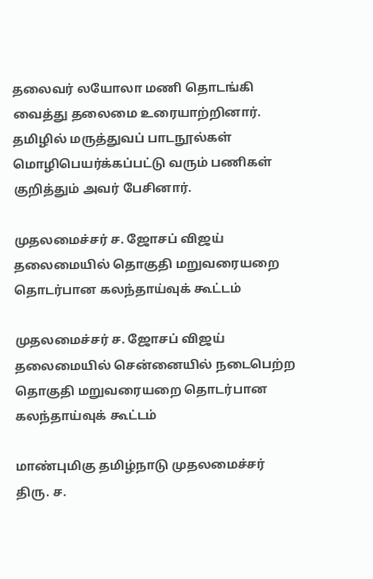தலைவர் லயோலா மணி தொடங்கி வைத்து தலைமை உரையாற்றினார். தமிழில் மருத்துவப் பாடநூல்கள் மொழிபெயர்க்கப்பட்டு வரும் பணிகள் குறித்தும் அவர் பேசினார்.

முதலமைச்சர் ச. ஜோசப் விஜய் தலைமையில் தொகுதி மறுவரையறை தொடர்பான கலந்தாய்வுக் கூட்டம்

முதலமைச்சர் ச. ஜோசப் விஜய் தலைமையில் சென்னையில் நடைபெற்ற தொகுதி மறுவரையறை தொடர்பான கலந்தாய்வுக் கூட்டம்

மாண்புமிகு தமிழ்நாடு முதலமைச்சர் திரு. ச.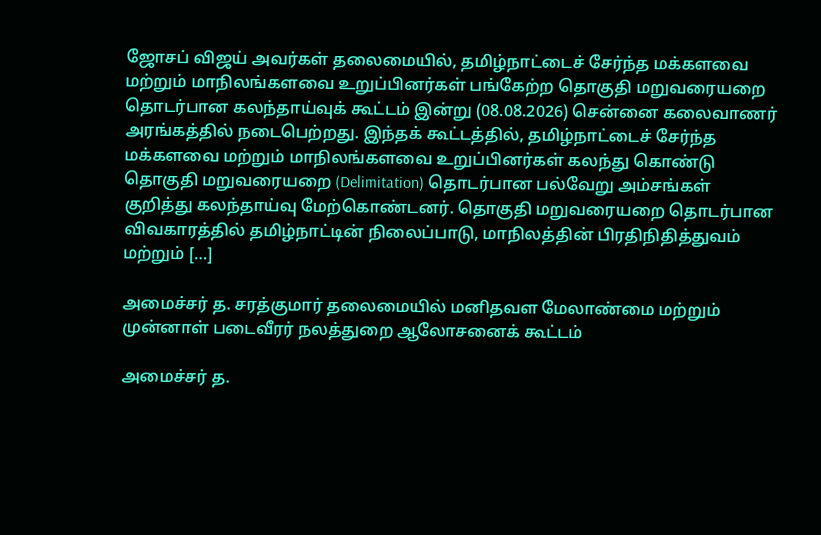ஜோசப் விஜய் அவர்கள் தலைமையில், தமிழ்நாட்டைச் சேர்ந்த மக்களவை மற்றும் மாநிலங்களவை உறுப்பினர்கள் பங்கேற்ற தொகுதி மறுவரையறை தொடர்பான கலந்தாய்வுக் கூட்டம் இன்று (08.08.2026) சென்னை கலைவாணர் அரங்கத்தில் நடைபெற்றது. இந்தக் கூட்டத்தில், தமிழ்நாட்டைச் சேர்ந்த மக்களவை மற்றும் மாநிலங்களவை உறுப்பினர்கள் கலந்து கொண்டு தொகுதி மறுவரையறை (Delimitation) தொடர்பான பல்வேறு அம்சங்கள் குறித்து கலந்தாய்வு மேற்கொண்டனர். தொகுதி மறுவரையறை தொடர்பான விவகாரத்தில் தமிழ்நாட்டின் நிலைப்பாடு, மாநிலத்தின் பிரதிநிதித்துவம் மற்றும் […]

அமைச்சர் த. சரத்குமார் தலைமையில் மனிதவள மேலாண்மை மற்றும் முன்னாள் படைவீரர் நலத்துறை ஆலோசனைக் கூட்டம்

அமைச்சர் த.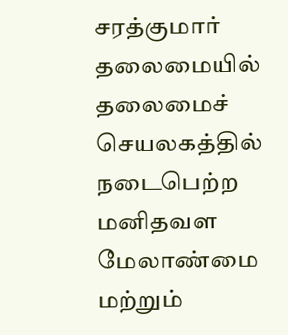சரத்குமார் தலைமையில் தலைமைச் செயலகத்தில் நடைபெற்ற மனிதவள மேலாண்மை மற்றும்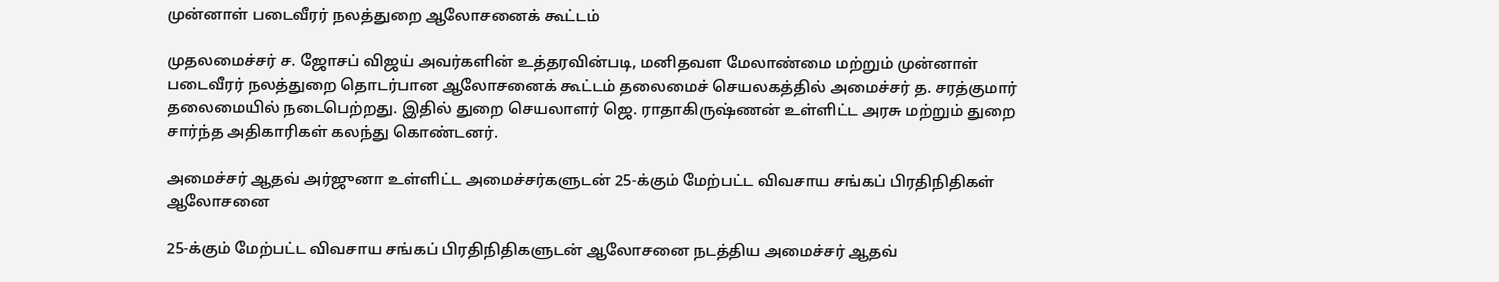முன்னாள் படைவீரர் நலத்துறை ஆலோசனைக் கூட்டம்

முதலமைச்சர் ச. ஜோசப் விஜய் அவர்களின் உத்தரவின்படி, மனிதவள மேலாண்மை மற்றும் முன்னாள் படைவீரர் நலத்துறை தொடர்பான ஆலோசனைக் கூட்டம் தலைமைச் செயலகத்தில் அமைச்சர் த. சரத்குமார் தலைமையில் நடைபெற்றது. இதில் துறை செயலாளர் ஜெ. ராதாகிருஷ்ணன் உள்ளிட்ட அரசு மற்றும் துறை சார்ந்த அதிகாரிகள் கலந்து கொண்டனர்.

அமைச்சர் ஆதவ் அர்ஜுனா உள்ளிட்ட அமைச்சர்களுடன் 25-க்கும் மேற்பட்ட விவசாய சங்கப் பிரதிநிதிகள் ஆலோசனை

25-க்கும் மேற்பட்ட விவசாய சங்கப் பிரதிநிதிகளுடன் ஆலோசனை நடத்திய அமைச்சர் ஆதவ்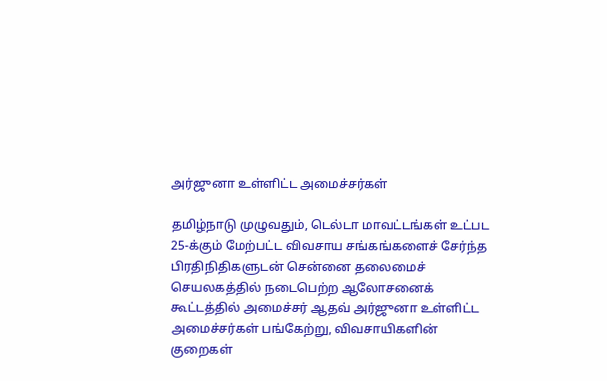அர்ஜுனா உள்ளிட்ட அமைச்சர்கள்

தமிழ்நாடு முழுவதும், டெல்டா மாவட்டங்கள் உட்பட 25-க்கும் மேற்பட்ட விவசாய சங்கங்களைச் சேர்ந்த பிரதிநிதிகளுடன் சென்னை தலைமைச் செயலகத்தில் நடைபெற்ற ஆலோசனைக் கூட்டத்தில் அமைச்சர் ஆதவ் அர்ஜுனா உள்ளிட்ட அமைச்சர்கள் பங்கேற்று, விவசாயிகளின் குறைகள்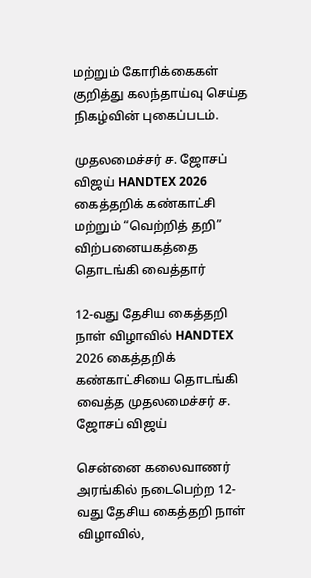மற்றும் கோரிக்கைகள் குறித்து கலந்தாய்வு செய்த நிகழ்வின் புகைப்படம்.

முதலமைச்சர் ச. ஜோசப் விஜய் HANDTEX 2026 கைத்தறிக் கண்காட்சி மற்றும் “வெற்றித் தறி” விற்பனையகத்தை தொடங்கி வைத்தார்

12-வது தேசிய கைத்தறி நாள் விழாவில் HANDTEX 2026 கைத்தறிக் கண்காட்சியை தொடங்கி வைத்த முதலமைச்சர் ச. ஜோசப் விஜய்

சென்னை கலைவாணர் அரங்கில் நடைபெற்ற 12-வது தேசிய கைத்தறி நாள் விழாவில்,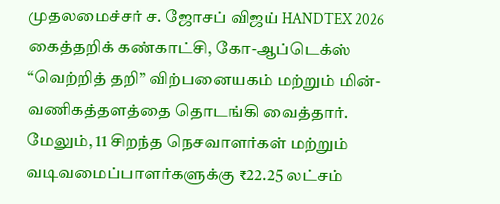முதலமைச்சர் ச. ஜோசப் விஜய் HANDTEX 2026 கைத்தறிக் கண்காட்சி, கோ-ஆப்டெக்ஸ் “வெற்றித் தறி” விற்பனையகம் மற்றும் மின்-வணிகத்தளத்தை தொடங்கி வைத்தார். மேலும், 11 சிறந்த நெசவாளர்கள் மற்றும் வடிவமைப்பாளர்களுக்கு ₹22.25 லட்சம்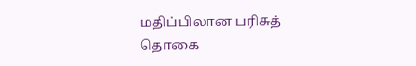மதிப்பிலான பரிசுத் தொகை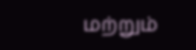மற்றும்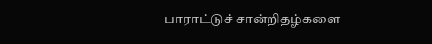பாராட்டுச் சான்றிதழ்களை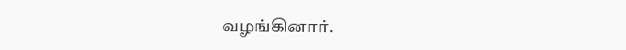வழங்கினார்.